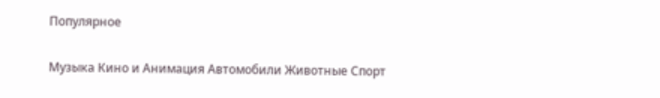Популярное

Музыка Кино и Анимация Автомобили Животные Спорт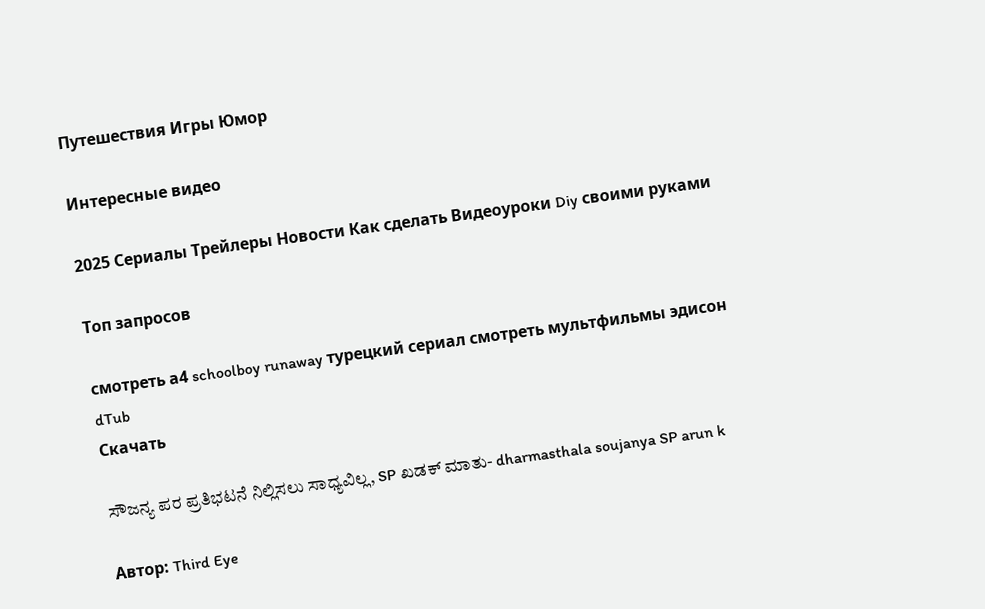Путешествия Игры Юмор

Интересные видео

2025 Сериалы Трейлеры Новости Как сделать Видеоуроки Diy своими руками

Топ запросов

смотреть а4 schoolboy runaway турецкий сериал смотреть мультфильмы эдисон
dTub
Скачать

ಸೌಜನ್ಯ ಪರ ಪ್ರತಿಭಟನೆ ನಿಲ್ಲಿಸಲು ಸಾಧ್ಯವಿಲ್ಲ, SP ಖಡಕ್ ಮಾತು- dharmasthala soujanya SP arun k

Автор: Third Eye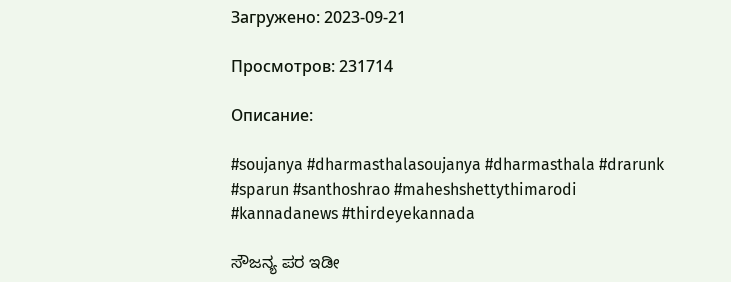Загружено: 2023-09-21

Просмотров: 231714

Описание:

#soujanya #dharmasthalasoujanya #dharmasthala #drarunk #sparun #santhoshrao #maheshshettythimarodi #kannadanews #thirdeyekannada

ಸೌಜನ್ಯ ಪರ ಇಡೀ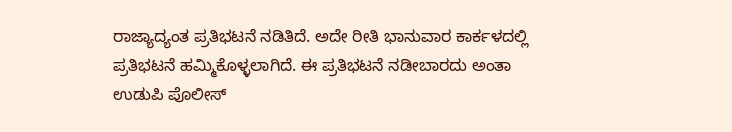ರಾಜ್ಯಾದ್ಯಂತ ಪ್ರತಿಭಟನೆ ನಡಿತಿದೆ. ಅದೇ ರೀತಿ ಭಾನುವಾರ ಕಾರ್ಕಳದಲ್ಲಿ ಪ್ರತಿಭಟನೆ ಹಮ್ಮಿಕೊಳ್ಳಲಾಗಿದೆ. ಈ ಪ್ರತಿಭಟನೆ ನಡೀಬಾರದು ಅಂತಾ ಉಡುಪಿ ಪೊಲೀಸ್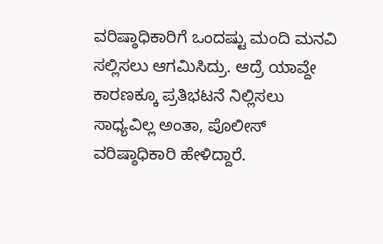ವರಿಷ್ಠಾಧಿಕಾರಿಗೆ ಒಂದಷ್ಟು ಮಂದಿ ಮನವಿ ಸಲ್ಲಿಸಲು ಆಗಮಿಸಿದ್ರು. ಆದ್ರೆ ಯಾವ್ದೇ ಕಾರಣಕ್ಕೂ ಪ್ರತಿಭಟನೆ ನಿಲ್ಲಿಸಲು ಸಾಧ್ಯವಿಲ್ಲ ಅಂತಾ, ಪೊಲೀಸ್ ವರಿಷ್ಠಾಧಿಕಾರಿ ಹೇಳಿದ್ದಾರೆ.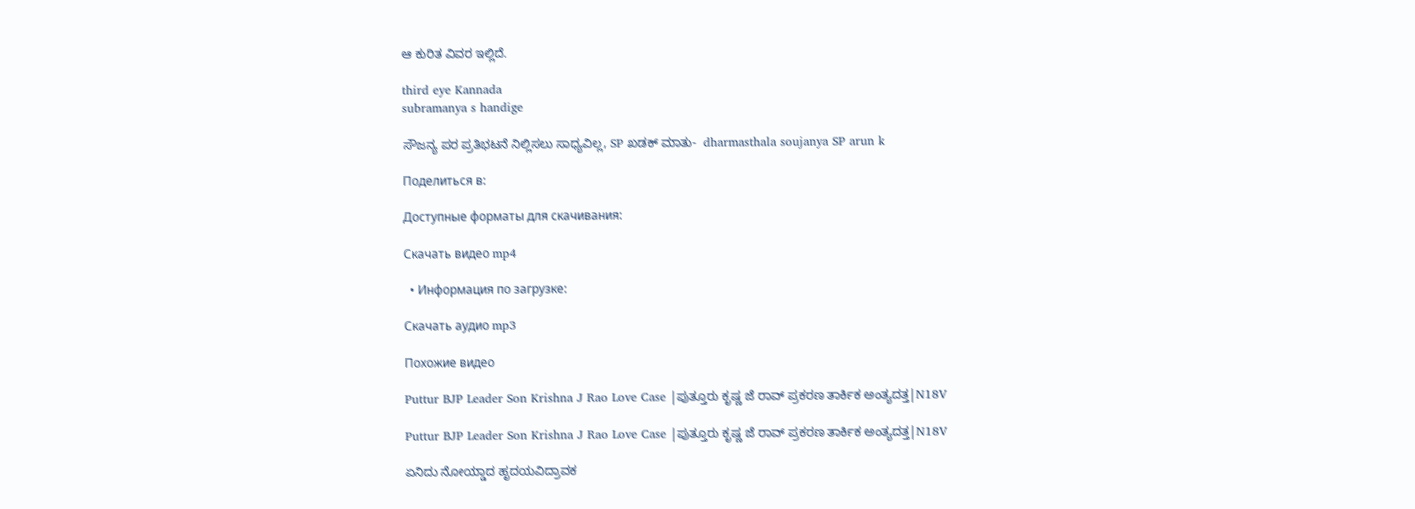ಆ ಕುರಿತ ವಿವರ ಇಲ್ಲಿದೆ.

third eye Kannada
subramanya s handige

ಸೌಜನ್ಯ ಪರ ಪ್ರತಿಭಟನೆ ನಿಲ್ಲಿಸಲು ಸಾಧ್ಯವಿಲ್ಲ, SP ಖಡಕ್ ಮಾತು-  dharmasthala soujanya SP arun k

Поделиться в:

Доступные форматы для скачивания:

Скачать видео mp4

  • Информация по загрузке:

Скачать аудио mp3

Похожие видео

Puttur BJP Leader Son Krishna J Rao Love Case |ಪುತ್ತೂರು ಕೃಷ್ಣ‌ ಜೆ ರಾವ್ ಪ್ರಕರಣ ತಾರ್ಕಿಕ ಅಂತ್ಯದತ್ತ|N18V

Puttur BJP Leader Son Krishna J Rao Love Case |ಪುತ್ತೂರು ಕೃಷ್ಣ‌ ಜೆ ರಾವ್ ಪ್ರಕರಣ ತಾರ್ಕಿಕ ಅಂತ್ಯದತ್ತ|N18V

ಏನಿದು ನೋಯ್ಡಾದ ಹೃದಯವಿದ್ರಾವಕ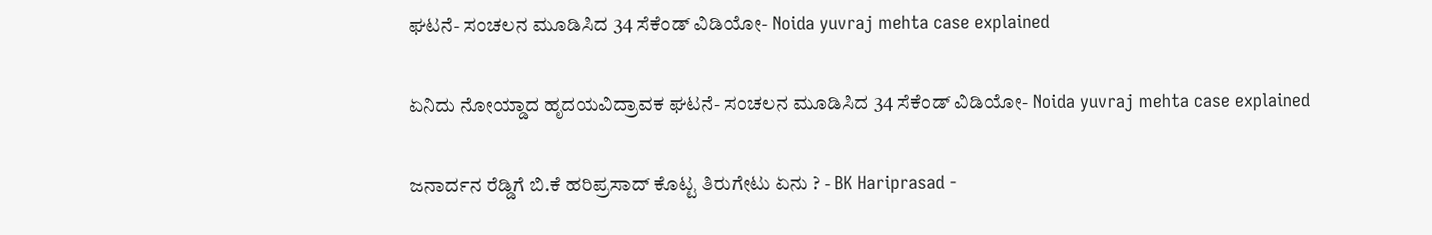ಘಟನೆ- ಸಂಚಲನ ಮೂಡಿಸಿದ 34 ಸೆಕೆಂಡ್ ವಿಡಿಯೋ- Noida yuvraj mehta case explained

ಏನಿದು ನೋಯ್ಡಾದ ಹೃದಯವಿದ್ರಾವಕ ಘಟನೆ- ಸಂಚಲನ ಮೂಡಿಸಿದ 34 ಸೆಕೆಂಡ್ ವಿಡಿಯೋ- Noida yuvraj mehta case explained

ಜನಾರ್ದನ ರೆಡ್ಡಿಗೆ ಬಿ.ಕೆ ಹರಿಪ್ರಸಾದ್ ಕೊಟ್ಟ ತಿರುಗೇಟು ಏನು ? - BK Hariprasad -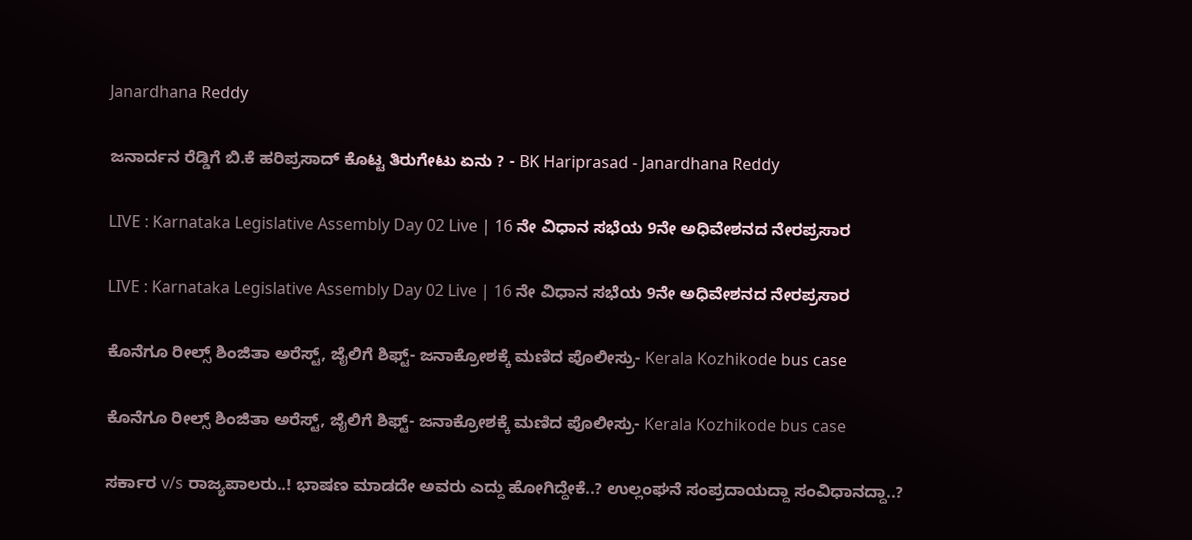Janardhana Reddy

ಜನಾರ್ದನ ರೆಡ್ಡಿಗೆ ಬಿ.ಕೆ ಹರಿಪ್ರಸಾದ್ ಕೊಟ್ಟ ತಿರುಗೇಟು ಏನು ? - BK Hariprasad - Janardhana Reddy

LIVE : Karnataka Legislative Assembly Day 02 Live | 16 ನೇ ವಿಧಾನ ಸಭೆಯ 9ನೇ ಅಧಿವೇಶನದ ನೇರಪ್ರಸಾರ

LIVE : Karnataka Legislative Assembly Day 02 Live | 16 ನೇ ವಿಧಾನ ಸಭೆಯ 9ನೇ ಅಧಿವೇಶನದ ನೇರಪ್ರಸಾರ

ಕೊನೆಗೂ ರೀಲ್ಸ್ ಶಿಂಜಿತಾ ಅರೆಸ್ಟ್, ಜೈಲಿಗೆ ಶಿಫ್ಟ್- ಜನಾಕ್ರೋಶಕ್ಕೆ ಮಣಿದ ಪೊಲೀಸ್ರು- Kerala Kozhikode bus case

ಕೊನೆಗೂ ರೀಲ್ಸ್ ಶಿಂಜಿತಾ ಅರೆಸ್ಟ್, ಜೈಲಿಗೆ ಶಿಫ್ಟ್- ಜನಾಕ್ರೋಶಕ್ಕೆ ಮಣಿದ ಪೊಲೀಸ್ರು- Kerala Kozhikode bus case

ಸರ್ಕಾರ v/s ರಾಜ್ಯಪಾಲರು..! ಭಾಷಣ ಮಾಡದೇ ಅವರು ಎದ್ದು ಹೋಗಿದ್ದೇಕೆ..? ಉಲ್ಲಂಘನೆ ಸಂಪ್ರದಾಯದ್ದಾ ಸಂವಿಧಾನದ್ದಾ..?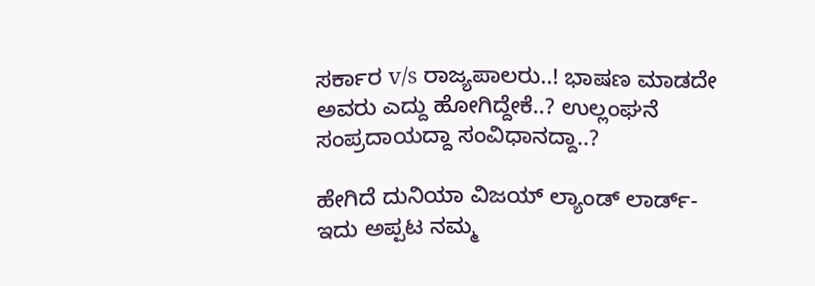ಸರ್ಕಾರ v/s ರಾಜ್ಯಪಾಲರು..! ಭಾಷಣ ಮಾಡದೇ ಅವರು ಎದ್ದು ಹೋಗಿದ್ದೇಕೆ..? ಉಲ್ಲಂಘನೆ ಸಂಪ್ರದಾಯದ್ದಾ ಸಂವಿಧಾನದ್ದಾ..?

ಹೇಗಿದೆ ದುನಿಯಾ ವಿಜಯ್ ಲ್ಯಾಂಡ್ ಲಾರ್ಡ್- ಇದು ಅಪ್ಪಟ ನಮ್ಮ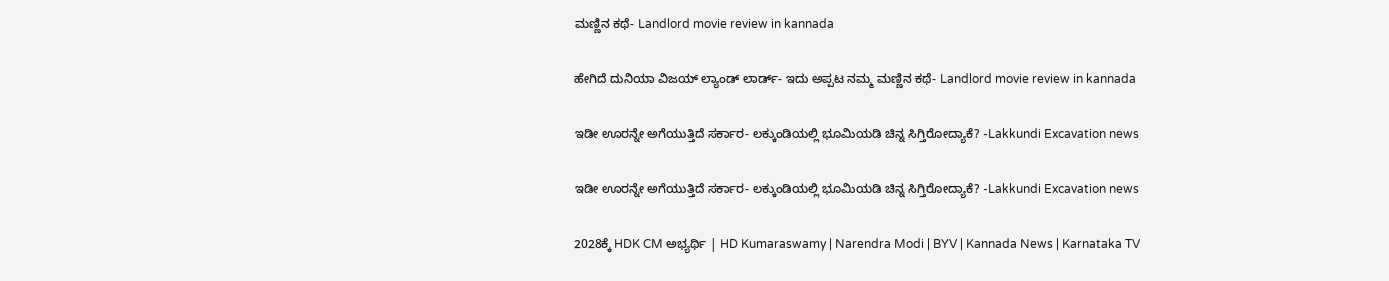ಮಣ್ಣಿನ ಕಥೆ- Landlord movie review in kannada

ಹೇಗಿದೆ ದುನಿಯಾ ವಿಜಯ್ ಲ್ಯಾಂಡ್ ಲಾರ್ಡ್- ಇದು ಅಪ್ಪಟ ನಮ್ಮ ಮಣ್ಣಿನ ಕಥೆ- Landlord movie review in kannada

ಇಡೀ ಊರನ್ನೇ ಅಗೆಯುತ್ತಿದೆ ಸರ್ಕಾರ- ಲಕ್ಕುಂಡಿಯಲ್ಲಿ ಭೂಮಿಯಡಿ ಚಿನ್ನ ಸಿಗ್ತಿರೋದ್ಯಾಕೆ? -Lakkundi Excavation news

ಇಡೀ ಊರನ್ನೇ ಅಗೆಯುತ್ತಿದೆ ಸರ್ಕಾರ- ಲಕ್ಕುಂಡಿಯಲ್ಲಿ ಭೂಮಿಯಡಿ ಚಿನ್ನ ಸಿಗ್ತಿರೋದ್ಯಾಕೆ? -Lakkundi Excavation news

2028ಕ್ಕೆ HDK CM ಅಭ್ಯರ್ಥಿ | HD Kumaraswamy | Narendra Modi | BYV | Kannada News | Karnataka TV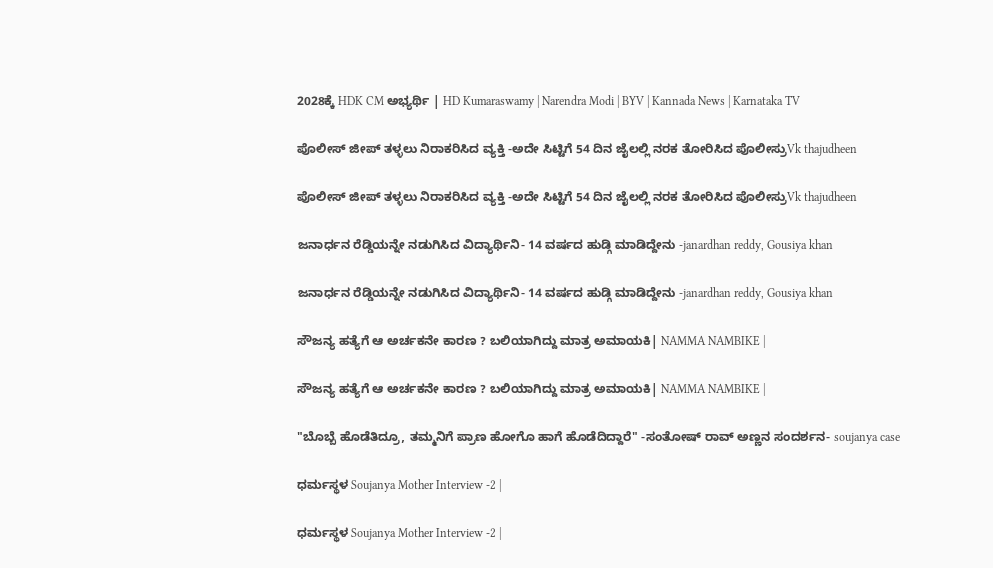2028ಕ್ಕೆ HDK CM ಅಭ್ಯರ್ಥಿ | HD Kumaraswamy | Narendra Modi | BYV | Kannada News | Karnataka TV

ಪೊಲೀಸ್ ಜೀಪ್ ತಳ್ಳಲು ನಿರಾಕರಿಸಿದ ವ್ಯಕ್ತಿ -ಅದೇ ಸಿಟ್ಟಿಗೆ 54 ದಿನ ಜೈಲಲ್ಲಿ ನರಕ ತೋರಿಸಿದ ಪೊಲೀಸ್ರುVk thajudheen

ಪೊಲೀಸ್ ಜೀಪ್ ತಳ್ಳಲು ನಿರಾಕರಿಸಿದ ವ್ಯಕ್ತಿ -ಅದೇ ಸಿಟ್ಟಿಗೆ 54 ದಿನ ಜೈಲಲ್ಲಿ ನರಕ ತೋರಿಸಿದ ಪೊಲೀಸ್ರುVk thajudheen

ಜನಾರ್ಧನ ರೆಡ್ಡಿಯನ್ನೇ ನಡುಗಿಸಿದ ವಿದ್ಯಾರ್ಥಿನಿ- 14 ವರ್ಷದ ಹುಡ್ಗಿ ಮಾಡಿದ್ದೇನು -janardhan reddy, Gousiya khan

ಜನಾರ್ಧನ ರೆಡ್ಡಿಯನ್ನೇ ನಡುಗಿಸಿದ ವಿದ್ಯಾರ್ಥಿನಿ- 14 ವರ್ಷದ ಹುಡ್ಗಿ ಮಾಡಿದ್ದೇನು -janardhan reddy, Gousiya khan

ಸೌಜನ್ಯ ಹತ್ಯೆಗೆ ಆ ಅರ್ಚಕನೇ ಕಾರಣ ? ಬಲಿಯಾಗಿದ್ದು ಮಾತ್ರ ಅಮಾಯಕಿ| NAMMA NAMBIKE |

ಸೌಜನ್ಯ ಹತ್ಯೆಗೆ ಆ ಅರ್ಚಕನೇ ಕಾರಣ ? ಬಲಿಯಾಗಿದ್ದು ಮಾತ್ರ ಅಮಾಯಕಿ| NAMMA NAMBIKE |

"ಬೊಬ್ಬೆ ಹೊಡೆತಿದ್ರೂ, ತಮ್ಮನಿಗೆ ಪ್ರಾಣ ಹೋಗೊ ಹಾಗೆ ಹೊಡೆದಿದ್ದಾರೆ" -ಸಂತೋಷ್ ರಾವ್ ಅಣ್ಣನ ಸಂದರ್ಶನ- soujanya case

ಧರ್ಮಸ್ಥಳ Soujanya Mother Interview -2 |

ಧರ್ಮಸ್ಥಳ Soujanya Mother Interview -2 |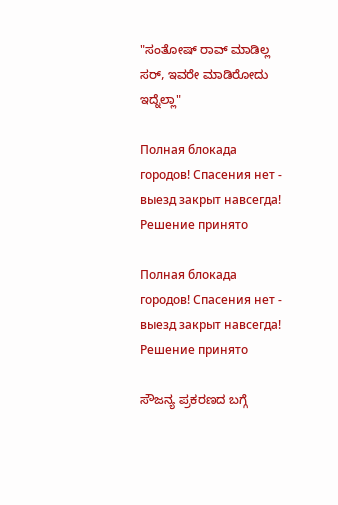"ಸಂತೋಷ್ ರಾವ್ ಮಾಡಿಲ್ಲ ಸರ್, ಇವರೇ ಮಾಡಿರೋದು ಇದ್ನೆಲ್ಲಾ"

Полная блокада городов! Спасения нет - выезд закрыт навсегда! Решение принято

Полная блокада городов! Спасения нет - выезд закрыт навсегда! Решение принято

ಸೌಜನ್ಯ ಪ್ರಕರಣದ ಬಗ್ಗೆ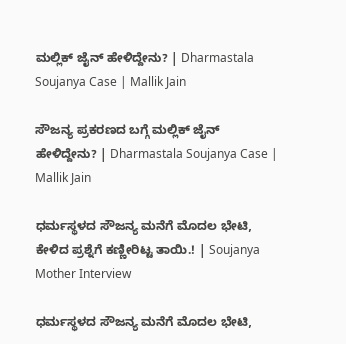ಮಲ್ಲಿಕ್ ಜೈನ್ ಹೇಳಿದ್ದೇನು? | Dharmastala Soujanya Case | Mallik Jain

ಸೌಜನ್ಯ ಪ್ರಕರಣದ ಬಗ್ಗೆ ಮಲ್ಲಿಕ್ ಜೈನ್ ಹೇಳಿದ್ದೇನು? | Dharmastala Soujanya Case | Mallik Jain

ಧರ್ಮಸ್ಥಳದ ಸೌಜನ್ಯ ಮನೆಗೆ ಮೊದಲ ಭೇಟಿ, ಕೇಳಿದ ಪ್ರಶ್ನೆಗೆ ಕಣ್ಣೀರಿಟ್ಟ ತಾಯಿ.! | Soujanya Mother Interview

ಧರ್ಮಸ್ಥಳದ ಸೌಜನ್ಯ ಮನೆಗೆ ಮೊದಲ ಭೇಟಿ,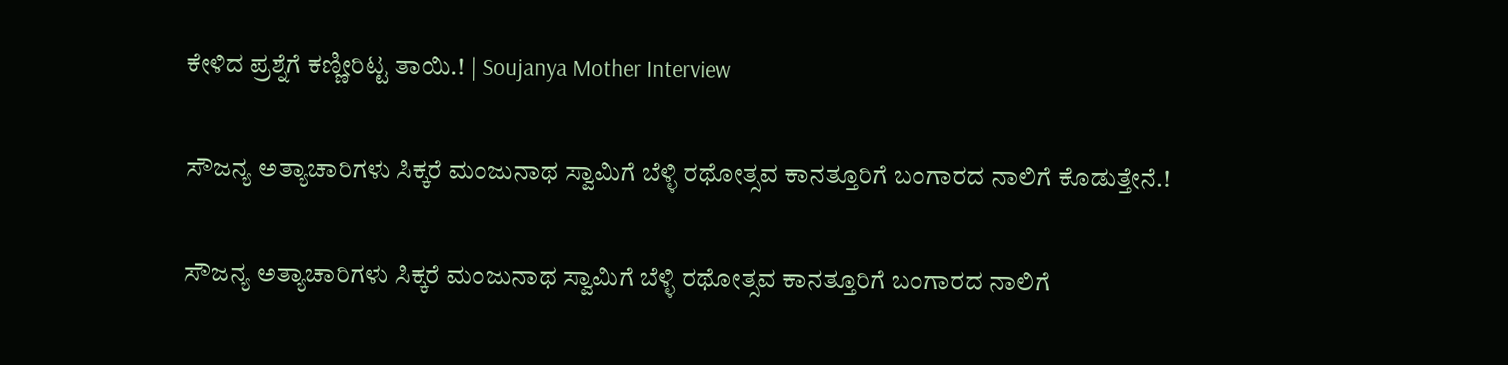ಕೇಳಿದ ಪ್ರಶ್ನೆಗೆ ಕಣ್ಣೀರಿಟ್ಟ ತಾಯಿ.! | Soujanya Mother Interview

ಸೌಜನ್ಯ ಅತ್ಯಾಚಾರಿಗಳು ಸಿಕ್ಕರೆ ಮಂಜುನಾಥ ಸ್ವಾಮಿಗೆ ಬೆಳ್ಳಿ ರಥೋತ್ಸವ ಕಾನತ್ತೂರಿಗೆ ಬಂಗಾರದ ನಾಲಿಗೆ ಕೊಡುತ್ತೇನೆ.!

ಸೌಜನ್ಯ ಅತ್ಯಾಚಾರಿಗಳು ಸಿಕ್ಕರೆ ಮಂಜುನಾಥ ಸ್ವಾಮಿಗೆ ಬೆಳ್ಳಿ ರಥೋತ್ಸವ ಕಾನತ್ತೂರಿಗೆ ಬಂಗಾರದ ನಾಲಿಗೆ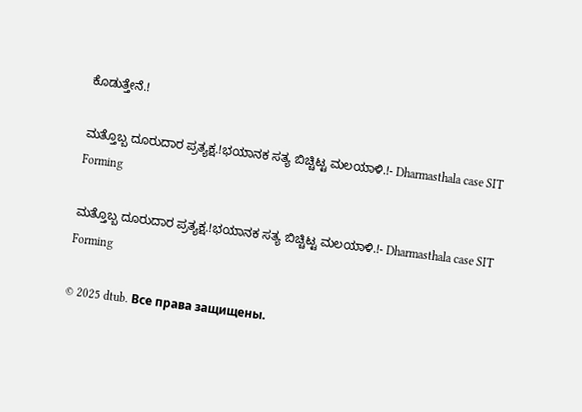ಕೊಡುತ್ತೇನೆ.!

ಮತ್ತೊಬ್ಬ ದೂರುದಾರ ಪ್ರತ್ಯಕ್ಷ.!ಭಯಾನಕ ಸತ್ಯ ಬಿಚ್ಚಿಟ್ಟ ಮಲಯಾಳಿ.!- Dharmasthala case SIT Forming

ಮತ್ತೊಬ್ಬ ದೂರುದಾರ ಪ್ರತ್ಯಕ್ಷ.!ಭಯಾನಕ ಸತ್ಯ ಬಿಚ್ಚಿಟ್ಟ ಮಲಯಾಳಿ.!- Dharmasthala case SIT Forming

© 2025 dtub. Все права защищены.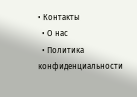• Контакты
  • О нас
  • Политика конфиденциальности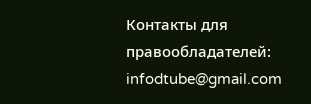Контакты для правообладателей: infodtube@gmail.com